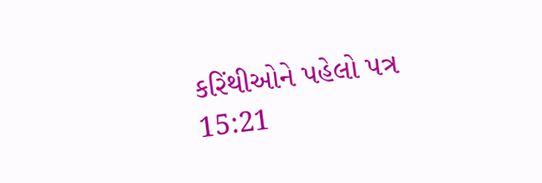કરિંથીઓને પહેલો પત્ર 15:21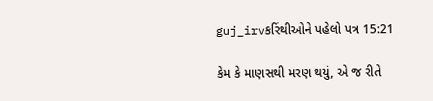guj_irvકરિંથીઓને પહેલો પત્ર 15:21

કેમ કે માણસથી મરણ થયું, એ જ રીતે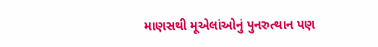માણસથી મૂએલાંઓનું પુનરુત્થાન પણ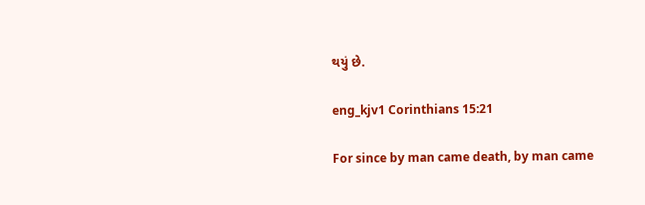થયું છે.

eng_kjv1 Corinthians 15:21

For since by man came death, by man came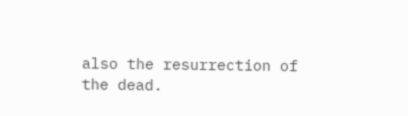also the resurrection of the dead.